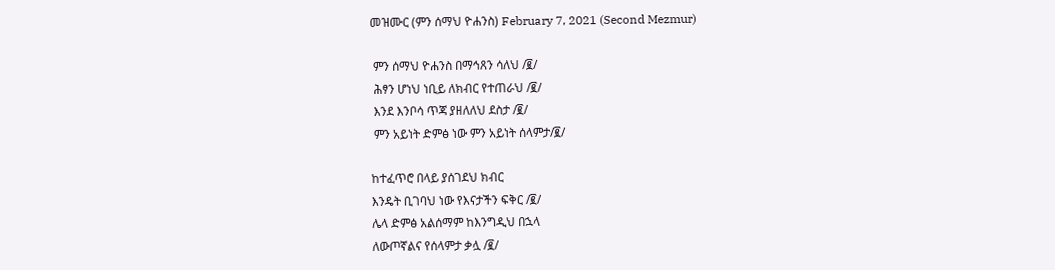መዝሙር (ምን ሰማህ ዮሐንስ) February 7, 2021 (Second Mezmur)

 ምን ሰማህ ዮሐንስ በማኅጸን ሳለህ /፪/
 ሕፃን ሆነህ ነቢይ ለክብር የተጠራህ /፪/
 እንደ እንቦሳ ጥጃ ያዘለለህ ደስታ /፪/
 ምን አይነት ድምፅ ነው ምን አይነት ሰላምታ/፪/

ከተፈጥሮ በላይ ያሰገደህ ክብር
እንዴት ቢገባህ ነው የእናታችን ፍቅር /፪/
ሌላ ድምፅ አልሰማም ከእንግዲህ በኋላ
ለውጦኛልና የሰላምታ ቃሏ /፪/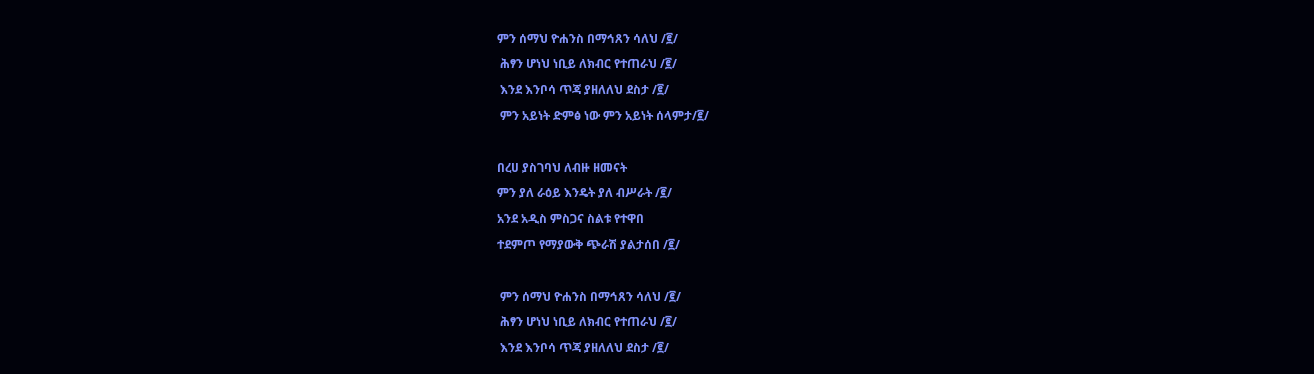ምን ሰማህ ዮሐንስ በማኅጸን ሳለህ /፪/
 ሕፃን ሆነህ ነቢይ ለክብር የተጠራህ /፪/
 እንደ እንቦሳ ጥጃ ያዘለለህ ደስታ /፪/
 ምን አይነት ድምፅ ነው ምን አይነት ሰላምታ/፪/

በረሀ ያስገባህ ለብዙ ዘመናት
ምን ያለ ራዕይ እንዴት ያለ ብሥራት /፪/
አንደ አዲስ ምስጋና ስልቱ የተዋበ
ተደምጦ የማያውቅ ጭራሽ ያልታሰበ /፪/

 ምን ሰማህ ዮሐንስ በማኅጸን ሳለህ /፪/
 ሕፃን ሆነህ ነቢይ ለክብር የተጠራህ /፪/
 እንደ እንቦሳ ጥጃ ያዘለለህ ደስታ /፪/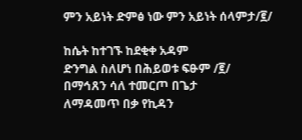ምን አይነት ድምፅ ነው ምን አይነት ሰላምታ/፪/

ከሴት ከተገኙ ከደቂቀ አዳም
ድንግል ስለሆነ በሕይወቱ ፍፁም /፪/
በማኅጸን ሳለ ተመርጦ በጌታ
ለማዳመጥ በቃ የኪዳን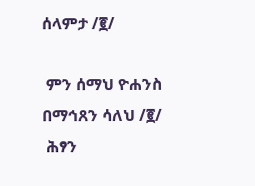ሰላምታ /፪/

 ምን ሰማህ ዮሐንስ በማኅጸን ሳለህ /፪/
 ሕፃን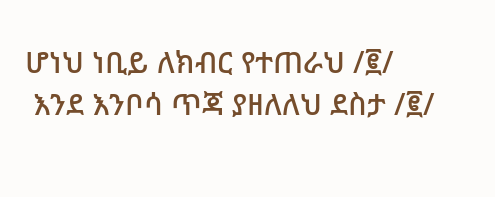ሆነህ ነቢይ ለክብር የተጠራህ /፪/
 እንደ እንቦሳ ጥጃ ያዘለለህ ደስታ /፪/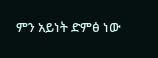ምን አይነት ድምፅ ነው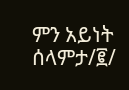ምን አይነት ሰላምታ/፪/